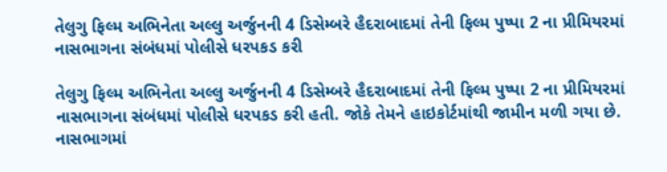તેલુગુ ફિલ્મ અભિનેતા અલ્લુ અર્જુનની 4 ડિસેમ્બરે હૈદરાબાદમાં તેની ફિલ્મ પુષ્પા 2 ના પ્રીમિયરમાં નાસભાગના સંબંધમાં પોલીસે ધરપકડ કરી

તેલુગુ ફિલ્મ અભિનેતા અલ્લુ અર્જુનની 4 ડિસેમ્બરે હૈદરાબાદમાં તેની ફિલ્મ પુષ્પા 2 ના પ્રીમિયરમાં નાસભાગના સંબંધમાં પોલીસે ધરપકડ કરી હતી. જોકે તેમને હાઇકોર્ટમાંથી જામીન મળી ગયા છે. નાસભાગમાં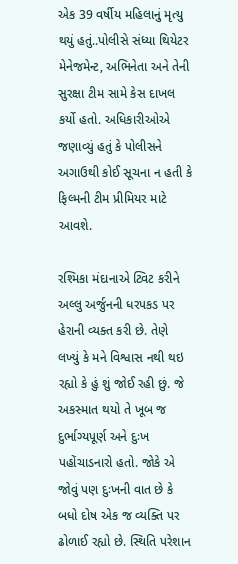એક 39 વર્ષીય મહિલાનું મૃત્યુ થયું હતું..પોલીસે સંધ્યા થિયેટર મેનેજમેન્ટ, અભિનેતા અને તેની સુરક્ષા ટીમ સામે કેસ દાખલ કર્યો હતો. અધિકારીઓએ જણાવ્યું હતું કે પોલીસને અગાઉથી કોઈ સૂચના ન હતી કે ફિલ્મની ટીમ પ્રીમિયર માટે આવશે.

રશ્મિકા મંદાનાએ ટ્વિટ કરીને અલ્લુ અર્જુનની ધરપકડ પર હેરાની વ્યક્ત કરી છે. તેણે લખ્યું કે મને વિશ્વાસ નથી થઇ રહ્યો કે હું શું જોઈ રહી છું. જે અકસ્માત થયો તે ખૂબ જ દુર્ભાગ્યપૂર્ણ અને દુઃખ પહોંચાડનારો હતો. જોકે એ જોવું પણ દુઃખની વાત છે કે બધો દોષ એક જ વ્યક્તિ પર ઢોળાઈ રહ્યો છે. સ્થિતિ પરેશાન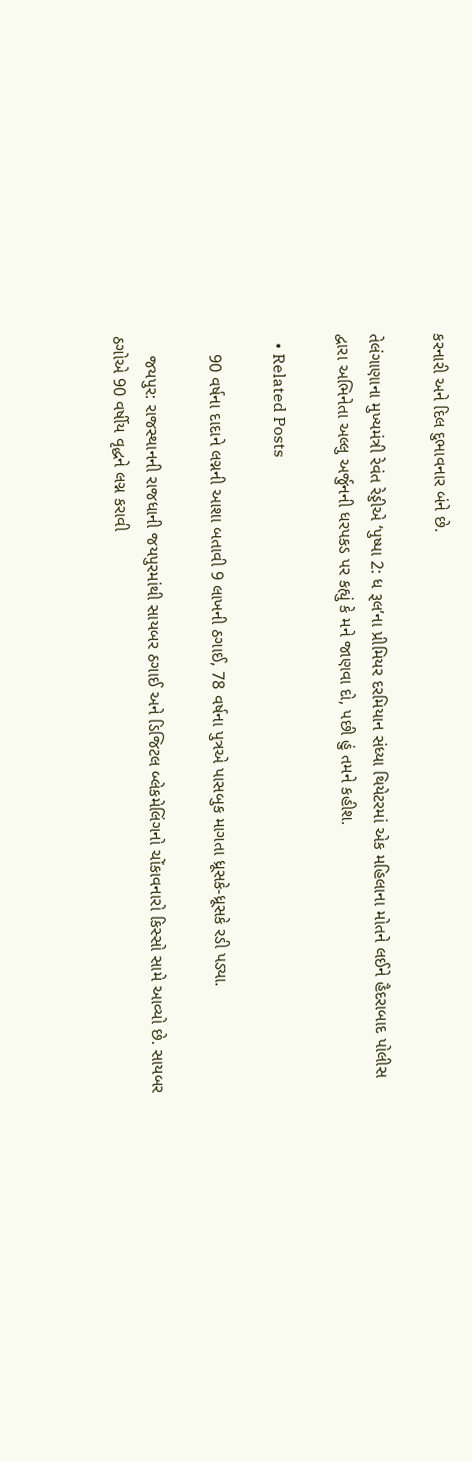કરનારી અને દિલ દુભાવનાર બંને છે.

તેલંગાણાના મુખ્યમંત્રી રેવંત રેડ્ડીએ ‘પુષ્પા 2: ધ રૂલ’ના પ્રીમિયર દરમિયાન સંધ્યા થિયેટરમાં એક મહિલાના મોતને લઈને હૈદરાબાદ પોલીસ દ્વારા અભિનેતા અલ્લુ અર્જુનની ધરપકડ પર કહ્યું કે મને જાણવા દો, પછી હું તમને કહીશ.

  • Related Posts

    90 વર્ષના દાદાને લગ્નની આશા બતાવી 9 લાખની ઠગાઈ, 78 વર્ષના પુત્રએ પાસબુક માગતા ધ્રૂસકે-ધ્રૂસકે રડી પડ્યા.

    જયપુર: રાજસ્થાનની રાજધાની જયપુરમાંથી સાયબર ઠગાઈ અને ડિજિટલ બ્લેકમેલિંગનો ચોંકાવનારો કિસ્સો સામે આવ્યો છે. સાયબર ઠગોએ 90 વર્ષીય વૃદ્ધને લગ્ન કરાવી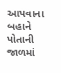આપવાના બહાને પોતાની જાળમાં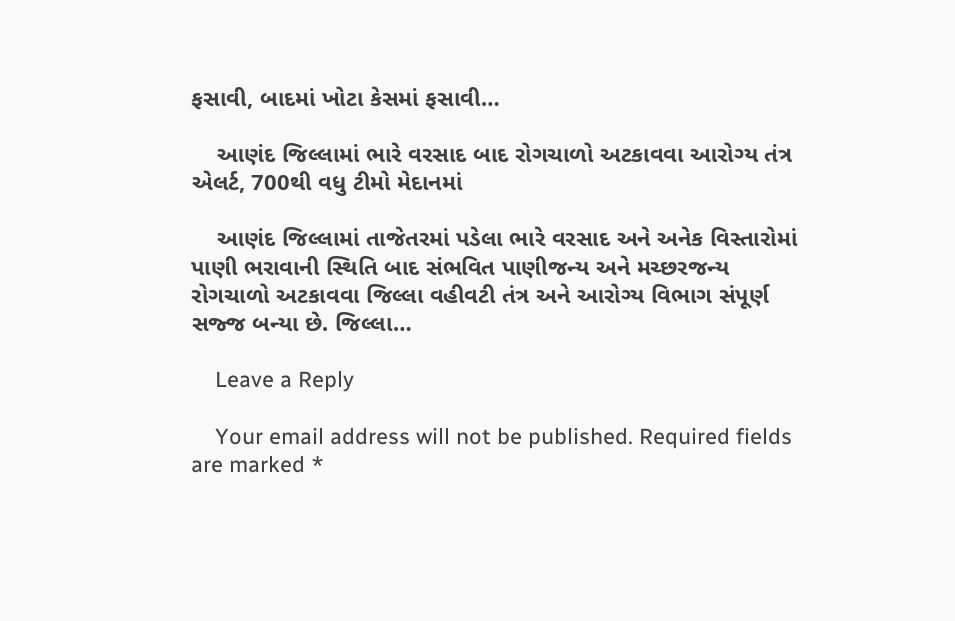ફસાવી, બાદમાં ખોટા કેસમાં ફસાવી…

    આણંદ જિલ્લામાં ભારે વરસાદ બાદ રોગચાળો અટકાવવા આરોગ્ય તંત્ર એલર્ટ, 700થી વધુ ટીમો મેદાનમાં

    આણંદ જિલ્લામાં તાજેતરમાં પડેલા ભારે વરસાદ અને અનેક વિસ્તારોમાં પાણી ભરાવાની સ્થિતિ બાદ સંભવિત પાણીજન્ય અને મચ્છરજન્ય રોગચાળો અટકાવવા જિલ્લા વહીવટી તંત્ર અને આરોગ્ય વિભાગ સંપૂર્ણ સજ્જ બન્યા છે. જિલ્લા…

    Leave a Reply

    Your email address will not be published. Required fields are marked *